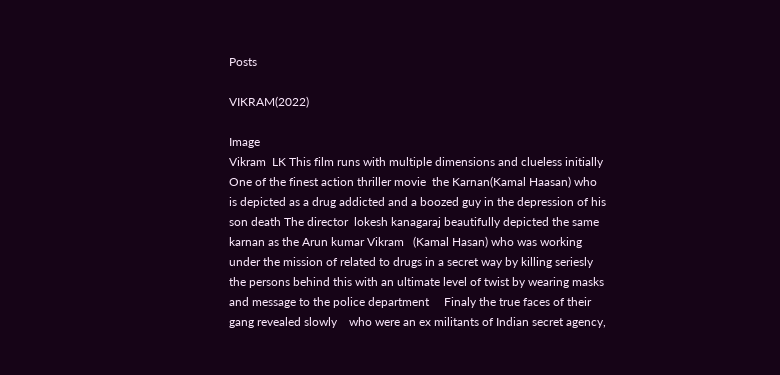Posts

VIKRAM(2022)

Image
Vikram  LK This film runs with multiple dimensions and clueless initially One of the finest action thriller movie  the Karnan(Kamal Haasan) who is depicted as a drug addicted and a boozed guy in the depression of his son death The director  lokesh kanagaraj beautifully depicted the same karnan as the Arun kumar Vikram   (Kamal Hasan) who was working under the mission of related to drugs in a secret way by killing seriesly the persons behind this with an ultimate level of twist by wearing masks and message to the police department     Finaly the true faces of their gang revealed slowly    who were an ex militants of Indian secret agency,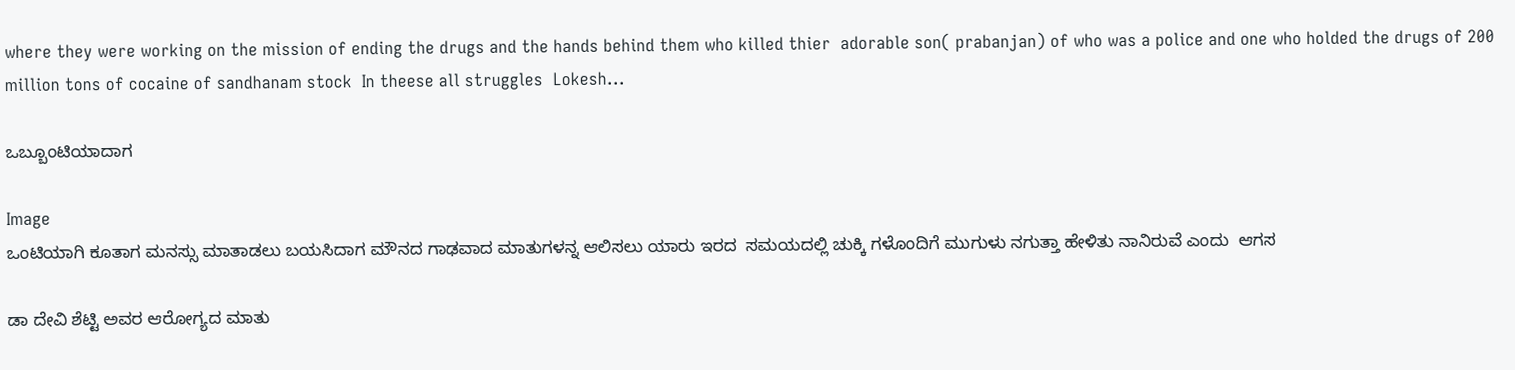where they were working on the mission of ending the drugs and the hands behind them who killed thier  adorable son( prabanjan) of who was a police and one who holded the drugs of 200 million tons of cocaine of sandhanam stock  In theese all struggles  Lokesh...

ಒಬ್ಬೂಂಟಿಯಾದಾಗ

Image
ಒಂಟಿಯಾಗಿ ಕೂತಾಗ ಮನಸ್ಸು ಮಾತಾಡಲು ಬಯಸಿದಾಗ ಮೌನದ ಗಾಢವಾದ ಮಾತುಗಳನ್ನ ಆಲಿಸಲು ಯಾರು ಇರದ  ಸಮಯದಲ್ಲಿ ಚುಕ್ಕಿ ಗಳೊಂದಿಗೆ ಮುಗುಳು ನಗುತ್ತಾ ಹೇಳಿತು ನಾನಿರುವೆ ಎಂದು  ಆಗಸ

ಡಾ ದೇವಿ ಶೆಟ್ಟಿ ಅವರ ಆರೋಗ್ಯದ ಮಾತು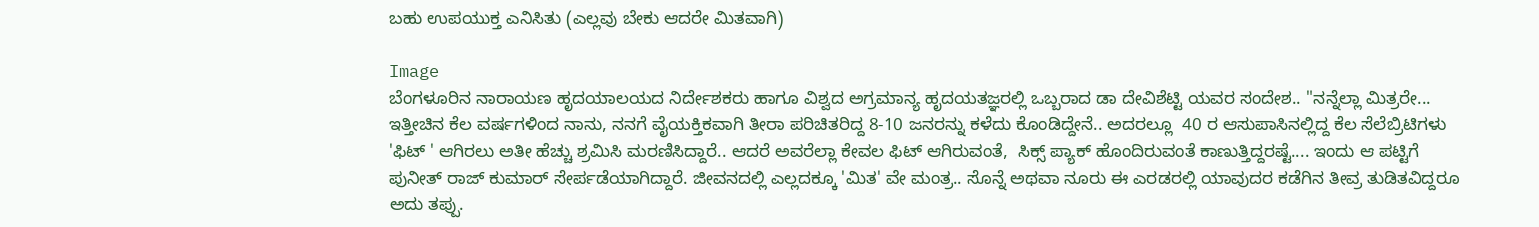ಬಹು ಉಪಯುಕ್ತ ಎನಿಸಿತು (ಎಲ್ಲವು ಬೇಕು ಆದರೇ ಮಿತವಾಗಿ)

Image
ಬೆಂಗಳೂರಿನ ನಾರಾಯಣ ಹೃದಯಾಲಯದ ನಿರ್ದೇಶಕರು ಹಾಗೂ ವಿಶ್ವದ ಅಗ್ರಮಾನ್ಯ ಹೃದಯತಜ್ಞರಲ್ಲಿ ಒಬ್ಬರಾದ ಡಾ ದೇವಿಶೆಟ್ಟಿ ಯವರ ಸಂದೇಶ.. "ನನ್ನೆಲ್ಲಾ ಮಿತ್ರರೇ... ಇತ್ತೀಚಿನ ಕೆಲ ವರ್ಷಗಳಿಂದ ನಾನು, ನನಗೆ ವೈಯಕ್ತಿಕವಾಗಿ ತೀರಾ ಪರಿಚಿತರಿದ್ದ 8-10 ಜನರನ್ನು ಕಳೆದು ಕೊಂಡಿದ್ದೇನೆ.. ಅದರಲ್ಲೂ  40 ರ ಆಸುಪಾಸಿನಲ್ಲಿದ್ದ ಕೆಲ ಸೆಲೆಬ್ರಿಟಿಗಳು 'ಫಿಟ್ ' ಆಗಿರಲು ಅತೀ ಹೆಚ್ಚು ಶ್ರಮಿಸಿ ಮರಣಿಸಿದ್ದಾರೆ.. ಆದರೆ ಅವರೆಲ್ಲಾ ಕೇವಲ ಫಿಟ್ ಆಗಿರುವಂತೆ,  ಸಿಕ್ಸ್ ಪ್ಯಾಕ್ ಹೊಂದಿರುವಂತೆ ಕಾಣುತ್ತಿದ್ದರಷ್ಟೆ.... ಇಂದು ಆ ಪಟ್ಟಿಗೆ ಪುನೀತ್ ರಾಜ್ ಕುಮಾರ್ ಸೇರ್ಪಡೆಯಾಗಿದ್ದಾರೆ. ಜೀವನದಲ್ಲಿ ಎಲ್ಲದಕ್ಕೂ 'ಮಿತ' ವೇ ಮಂತ್ರ.. ಸೊನ್ನೆ ಅಥವಾ ನೂರು ಈ ಎರಡರಲ್ಲಿ ಯಾವುದರ ಕಡೆಗಿನ ತೀವ್ರ ತುಡಿತವಿದ್ದರೂ ಅದು ತಪ್ಪು.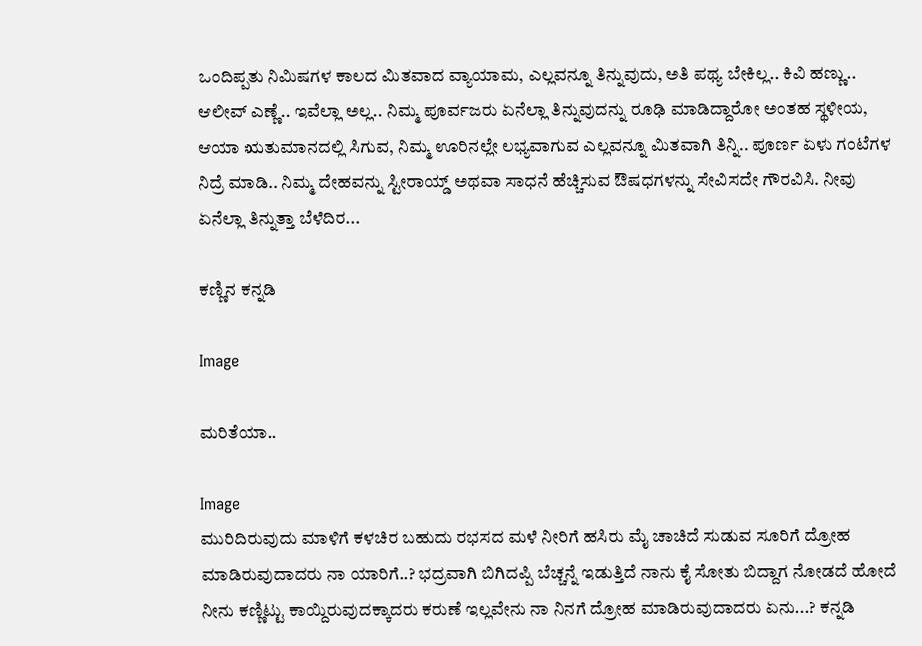ಒಂದಿಪ್ಪತು ನಿಮಿಷಗಳ ಕಾಲದ ಮಿತವಾದ ವ್ಯಾಯಾಮ, ಎಲ್ಲವನ್ನೂ ತಿನ್ನುವುದು, ಅತಿ ಪಥ್ಯ ಬೇಕಿಲ್ಲ.. ಕಿವಿ ಹಣ್ಣು.. ಆಲೀವ್ ಎಣ್ಣೆ.. ಇವೆಲ್ಲಾ ಅಲ್ಲ.. ನಿಮ್ಮ ಪೂರ್ವಜರು ಏನೆಲ್ಲಾ ತಿನ್ನುವುದನ್ನು ರೂಢಿ ಮಾಡಿದ್ದಾರೋ ಅಂತಹ ಸ್ಥಳೀಯ, ಆಯಾ ಋತುಮಾನದಲ್ಲಿ ಸಿಗುವ, ನಿಮ್ಮ ಊರಿನಲ್ಲೇ ಲಭ್ಯವಾಗುವ ಎಲ್ಲವನ್ನೂ ಮಿತವಾಗಿ ತಿನ್ನಿ.. ಪೂರ್ಣ ಏಳು ಗಂಟೆಗಳ ನಿದ್ರೆ ಮಾಡಿ.. ನಿಮ್ಮ ದೇಹವನ್ನು ಸ್ಟೀರಾಯ್ಡ್ ಅಥವಾ ಸಾಧನೆ ಹೆಚ್ಚಿಸುವ ಔಷಧಗಳನ್ನು ಸೇವಿಸದೇ ಗೌರವಿಸಿ. ನೀವು ಏನೆಲ್ಲಾ ತಿನ್ನುತ್ತಾ ಬೆಳೆದಿರ...

ಕಣ್ಣಿನ ಕನ್ನಡಿ

Image

ಮರಿತೆಯಾ..

Image
ಮುರಿದಿರುವುದು ಮಾಳಿಗೆ ಕಳಚಿರ ಬಹುದು ರಭಸದ ಮಳೆ ನೀರಿಗೆ ಹಸಿರು ಮೈ ಚಾಚಿದೆ ಸುಡುವ ಸೂರಿಗೆ ದ್ರೋಹ ಮಾಡಿರುವುದಾದರು ನಾ ಯಾರಿಗೆ..? ಭದ್ರವಾಗಿ ಬಿಗಿದಪ್ಪಿ ಬೆಚ್ಚನ್ನೆ ಇಡುತ್ತಿದೆ ನಾನು ಕೈ ಸೋತು ಬಿದ್ದಾಗ ನೋಡದೆ ಹೋದೆ ನೀನು ಕಣ್ಣಿಟ್ಟು ಕಾಯ್ದಿರುವುದಕ್ಕಾದರು ಕರುಣೆ ಇಲ್ಲವೇನು ನಾ ನಿನಗೆ ದ್ರೋಹ ಮಾಡಿರುವುದಾದರು ಏನು...? ಕನ್ನಡಿ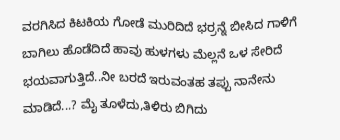ವರಗಿಸಿದ ಕಿಟಕಿಯ ಗೋಡೆ ಮುರಿದಿದೆ ಭರ್ರನ್ನೆ ಬೀಸಿದ ಗಾಳಿಗೆ ಬಾಗಿಲು ಹೊಡೆದಿದೆ ಹಾವು ಹುಳಗಳು ಮೆಲ್ಲನೆ ಒಳ ಸೇರಿದೆ ಭಯವಾಗುತ್ತಿದೆ..ನೀ ಬರದೆ ಇರುವಂತಹ ತಪ್ಪು ನಾನೇನು ಮಾಡಿದೆ...? ಮೈ ತೂಳೆದು,ತಿಳಿರು ಬಿಗಿದು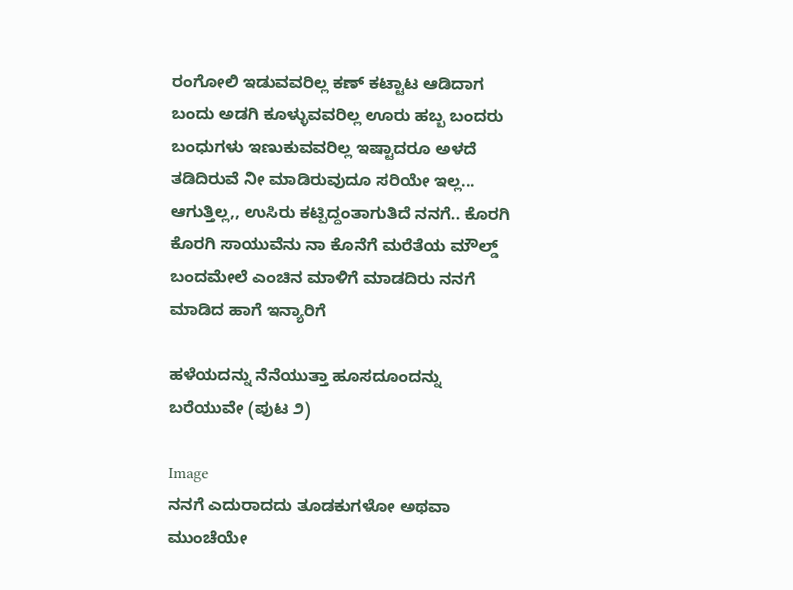ರಂಗೋಲಿ ಇಡುವವರಿಲ್ಲ ಕಣ್ ಕಟ್ಟಾಟ ಆಡಿದಾಗ ಬಂದು ಅಡಗಿ ಕೂಳ್ಳುವವರಿಲ್ಲ ಊರು ಹಬ್ಬ ಬಂದರು ಬಂಧುಗಳು ಇಣುಕುವವರಿಲ್ಲ ಇಷ್ಟಾದರೂ ಅಳದೆ ತಡಿದಿರುವೆ ನೀ ಮಾಡಿರುವುದೂ ಸರಿಯೇ ಇಲ್ಲ... ಆಗುತ್ತಿಲ್ಲ,, ಉಸಿರು ಕಟ್ಪಿದ್ದಂತಾಗುತಿದೆ ನನಗೆ‌‌.. ಕೊರಗಿ ಕೊರಗಿ ಸಾಯುವೆನು ನಾ ಕೊನೆಗೆ ಮರೆತೆಯ ಮೌಲ್ಡ್ ಬಂದಮೇಲೆ ಎಂಚಿನ ಮಾಳಿಗೆ ಮಾಡದಿರು ನನಗೆ ಮಾಡಿದ ಹಾಗೆ ಇನ್ಯಾರಿಗೆ

ಹಳೆಯದನ್ನು ನೆನೆಯುತ್ತಾ ಹೂಸದೂಂದನ್ನು ಬರೆಯುವೇ (ಪುಟ ೨)

Image
ನನಗೆ ಎದುರಾದದು ತೂಡಕುಗಳೋ ಅಥವಾ ಮುಂಚೆಯೇ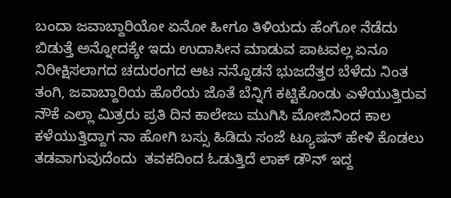ಬಂದಾ ಜವಾಬ್ದಾರಿಯೋ ಏನೋ ಹೀಗೂ ತಿಳಿಯದು ಹೆಂಗೋ ನೆಡೆದು ಬಿಡುತ್ತೆ ಅನ್ನೋದಕ್ಕೇ ಇದು ಉದಾಸೀನ ಮಾಡುವ ಪಾಟವಲ್ಲ ಏನೂ ನಿರೀಕ್ಷಿಸಲಾಗದ ಚದುರಂಗದ ಆಟ ನನ್ನೊಡನೆ ಭುಜದೆತ್ತರ ಬೆಳೆದು ನಿಂತ ತಂಗಿ, ಜವಾಬ್ದಾರಿಯ ಹೊರೆಯ ಜೊತೆ ಬೆನ್ನಿಗೆ ಕಟ್ಟಿಕೊಂಡು ಎಳೆಯುತ್ತಿರುವ ನೌಕೆ ಎಲ್ಲಾ ಮಿತ್ರರು ಪ್ರತಿ ದಿನ ಕಾಲೇಜು ಮುಗಿಸಿ ಮೋಜಿನಿಂದ ಕಾಲ ಕಳೆಯುತ್ತಿದ್ದಾಗ ನಾ ಹೋಗಿ ಬಸ್ಸು ಹಿಡಿದು ಸಂಜೆ ಟ್ಯೂಷನ್ ಹೇಳಿ ಕೊಡಲು ತಡವಾಗುವುದೆಂದು  ತವಕದಿಂದ ಓಡುತ್ತಿದೆ ಲಾಕ್ ಡೌನ್ ಇದ್ದ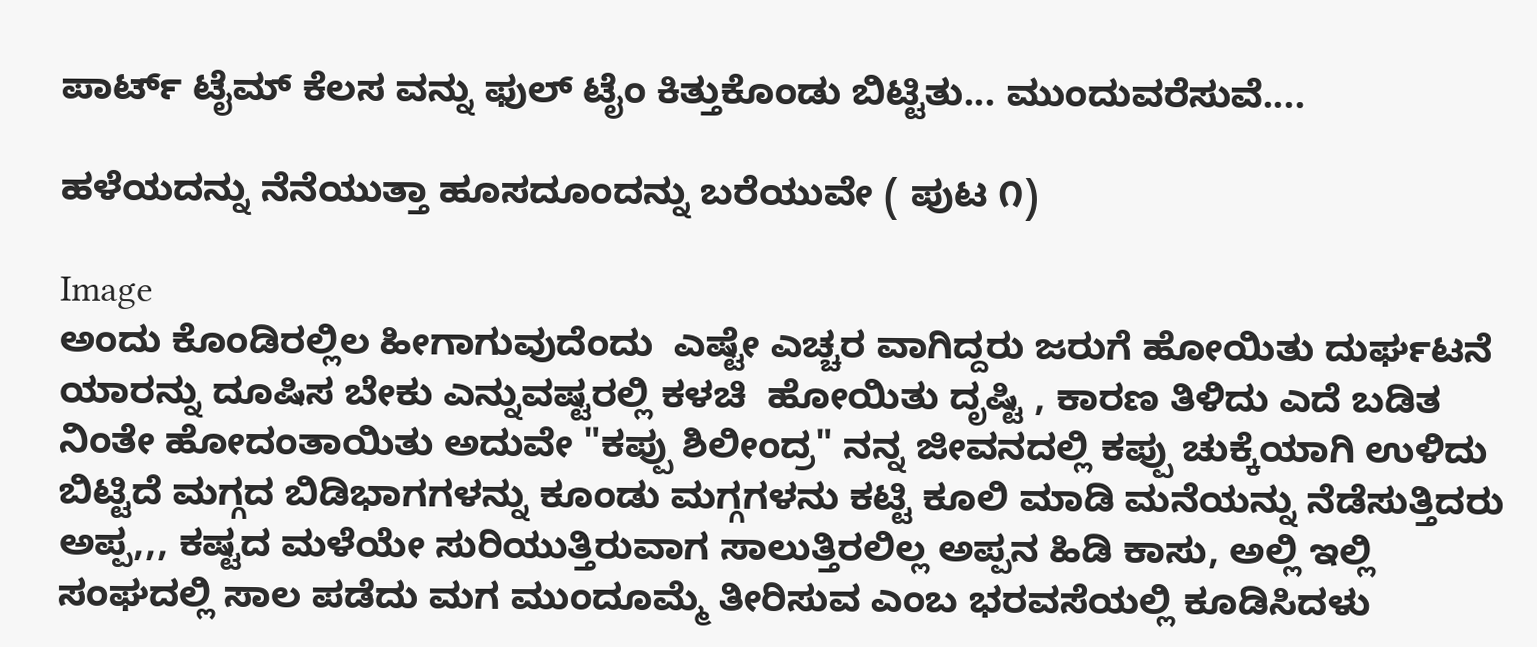ಪಾರ್ಟ್ ಟೈಮ್ ಕೆಲಸ ವನ್ನು ಫುಲ್ ಟೈಂ ಕಿತ್ತುಕೊಂಡು ಬಿಟ್ಟಿತು... ಮುಂದುವರೆಸುವೆ....

ಹಳೆಯದನ್ನು ನೆನೆಯುತ್ತಾ ಹೂಸದೂಂದನ್ನು ಬರೆಯುವೇ ( ಪುಟ ೧)

Image
ಅಂದು ಕೊಂಡಿರಲ್ಲಿಲ ಹೀಗಾಗುವುದೆಂದು  ಎಷ್ಟೇ ಎಚ್ಚರ ವಾಗಿದ್ದರು ಜರುಗೆ ಹೋಯಿತು ದುರ್ಘಟನೆ  ಯಾರನ್ನು ದೂಷಿಸ ಬೇಕು ಎನ್ನುವಷ್ಟರಲ್ಲಿ ಕಳಚಿ  ಹೋಯಿತು ದೃಷ್ಟಿ , ಕಾರಣ ತಿಳಿದು ಎದೆ ಬಡಿತ ನಿಂತೇ ಹೋದಂತಾಯಿತು ಅದುವೇ "ಕಪ್ಪು ಶಿಲೀಂದ್ರ" ನನ್ನ ಜೀವನದಲ್ಲಿ ಕಪ್ಪು ಚುಕ್ಕೆಯಾಗಿ ಉಳಿದು ಬಿಟ್ಟಿದೆ ಮಗ್ಗದ ಬಿಡಿಭಾಗಗಳನ್ನು ಕೂಂಡು ಮಗ್ಗಗಳನು ಕಟ್ಟಿ ಕೂಲಿ ಮಾಡಿ ಮನೆಯನ್ನು ನೆಡೆಸುತ್ತಿದರು ಅಪ್ಪ,,, ಕಷ್ಟದ ಮಳೆಯೇ ಸುರಿಯುತ್ತಿರುವಾಗ ಸಾಲುತ್ತಿರಲಿಲ್ಲ ಅಪ್ಪನ ಹಿಡಿ ಕಾಸು, ಅಲ್ಲಿ ಇಲ್ಲಿ ಸಂಘದಲ್ಲಿ ಸಾಲ ಪಡೆದು ಮಗ ಮುಂದೂಮ್ಮೆ ತೀರಿಸುವ ಎಂಬ ಭರವಸೆಯಲ್ಲಿ ಕೂಡಿಸಿದಳು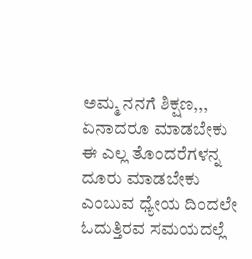ಅಮ್ಮ ನನಗೆ ಶಿಕ್ಷಣ,,, ಏನಾದರೂ ಮಾಡಬೇಕು ಈ ಎಲ್ಲ ತೊಂದರೆಗಳನ್ನ ದೂರು ಮಾಡಬೇಕು ಎಂಬುವ ಧ್ಯೇಯ ದಿಂದಲೇ ಓದುತ್ತಿರವ ‌ಸಮಯದಲ್ಲೆ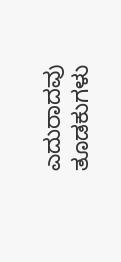ಎದುರಾದವು ತೂಡಕುಗಳು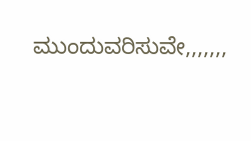ಮುಂದುವರಿಸುವೇ,,,,,,,